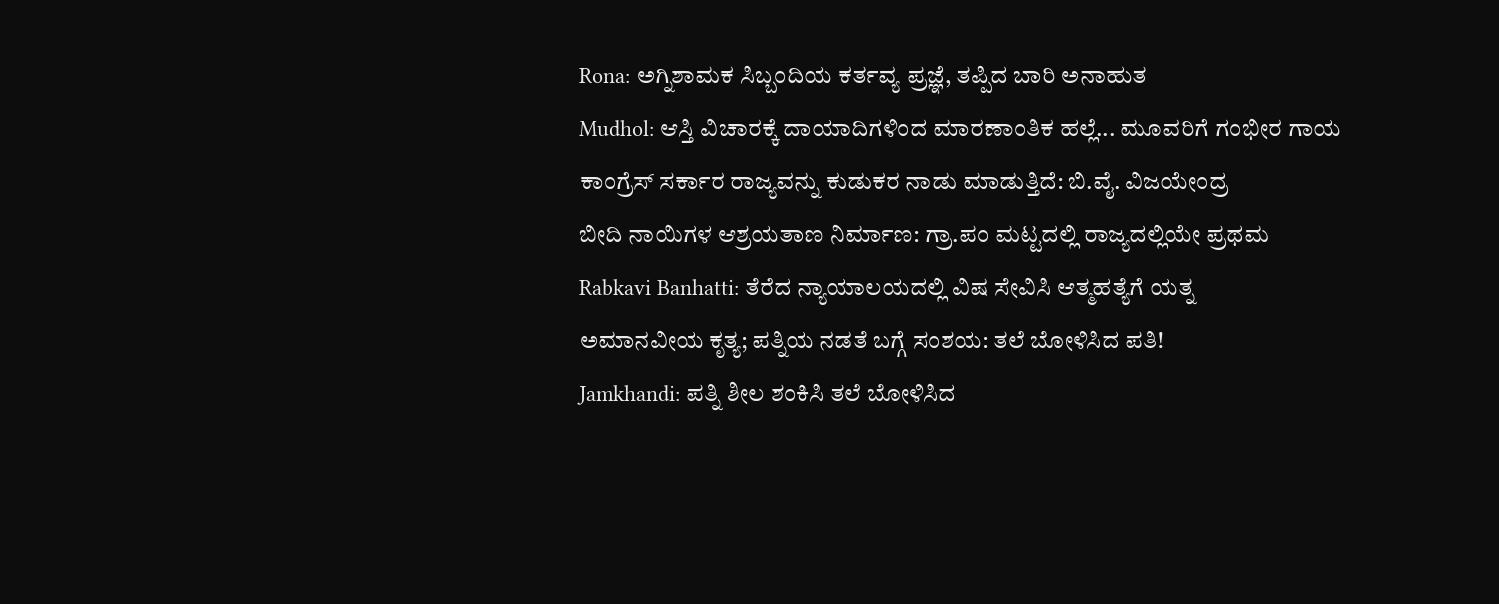Rona: ಅಗ್ನಿಶಾಮಕ ಸಿಬ್ಬಂದಿಯ ಕರ್ತವ್ಯ ಪ್ರಜ್ಞೆ, ತಪ್ಪಿದ ಬಾರಿ ಅನಾಹುತ
Mudhol: ಆಸ್ತಿ ವಿಚಾರಕ್ಕೆ ದಾಯಾದಿಗಳಿಂದ ಮಾರಣಾಂತಿಕ ಹಲ್ಲೆ... ಮೂವರಿಗೆ ಗಂಭೀರ ಗಾಯ
ಕಾಂಗ್ರೆಸ್ ಸರ್ಕಾರ ರಾಜ್ಯವನ್ನು ಕುಡುಕರ ನಾಡು ಮಾಡುತ್ತಿದೆ: ಬಿ.ವೈ. ವಿಜಯೇಂದ್ರ
ಬೀದಿ ನಾಯಿಗಳ ಆಶ್ರಯತಾಣ ನಿರ್ಮಾಣ: ಗ್ರಾ.ಪಂ ಮಟ್ಟದಲ್ಲಿ ರಾಜ್ಯದಲ್ಲಿಯೇ ಪ್ರಥಮ
Rabkavi Banhatti: ತೆರೆದ ನ್ಯಾಯಾಲಯದಲ್ಲಿ ವಿಷ ಸೇವಿಸಿ ಆತ್ಮಹತ್ಯೆಗೆ ಯತ್ನ
ಅಮಾನವೀಯ ಕೃತ್ಯ; ಪತ್ನಿಯ ನಡತೆ ಬಗ್ಗೆ ಸಂಶಯ: ತಲೆ ಬೋಳಿಸಿದ ಪತಿ!
Jamkhandi: ಪತ್ನಿ ಶೀಲ ಶಂಕಿಸಿ ತಲೆ ಬೋಳಿಸಿದ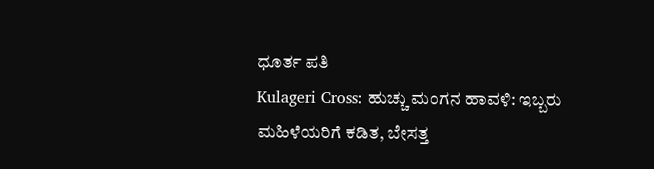ಧೂರ್ತ ಪತಿ
Kulageri Cross: ಹುಚ್ಚು ಮಂಗನ ಹಾವಳಿ: ಇಬ್ಬರು ಮಹಿಳೆಯರಿಗೆ ಕಡಿತ, ಬೇಸತ್ತ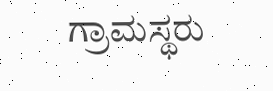ಗ್ರಾಮಸ್ಥರು